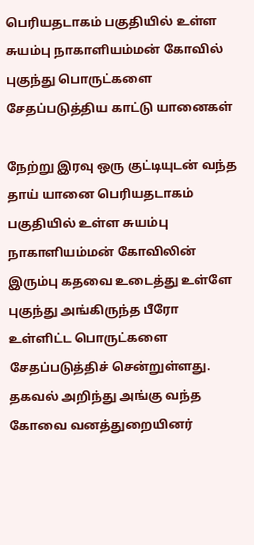பெரியதடாகம் பகுதியில் உள்ள சுயம்பு நாகாளியம்மன் கோவில் புகுந்து பொருட்களை சேதப்படுத்திய காட்டு யானைகள்

நேற்று இரவு ஒரு குட்டியுடன் வந்த தாய் யானை பெரியதடாகம் பகுதியில் உள்ள சுயம்பு நாகாளியம்மன் கோவிலின் இரும்பு கதவை உடைத்து உள்ளே புகுந்து அங்கிருந்த பீரோ உள்ளிட்ட பொருட்களை சேதப்படுத்திச் சென்றுள்ளது. தகவல் அறிந்து அங்கு வந்த கோவை வனத்துறையினர்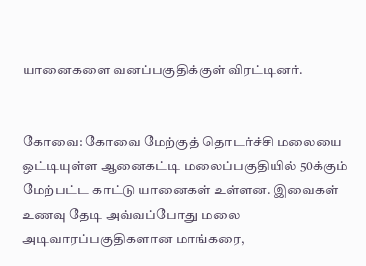யானைகளை வனப்பகுதிக்குள் விரட்டினர்.


கோவை: கோவை மேற்குத் தொடர்ச்சி மலையை ஒட்டியுள்ள ஆனைகட்டி மலைப்பகுதியில் 50க்கும் மேற்பட்ட காட்டு யானைகள் உள்ளன. இவைகள் உணவு தேடி அவ்வப்போது மலை அடிவாரப்பகுதிகளான மாங்கரை,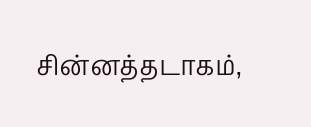சின்னத்தடாகம்,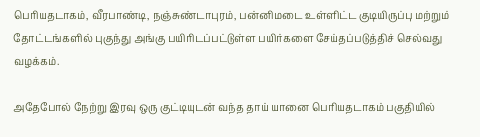பெரியதடாகம், வீரபாண்டி, நஞ்சுண்டாபுரம், பன்னிமடை உள்ளிட்ட குடியிருப்பு மற்றும் தோட்டங்களில் புகுந்து அங்கு பயிரிடப்பட்டுள்ள பயிர்களை சேய்தப்படுத்திச் செல்வது வழக்கம்.

அதேபோல் நேற்று இரவு ஒரு குட்டியுடன் வந்த தாய் யானை பெரியதடாகம் பகுதியில்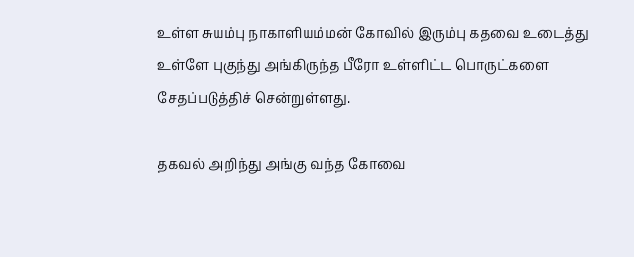உள்ள சுயம்பு நாகாளியம்மன் கோவில் இரும்பு கதவை உடைத்து உள்ளே புகுந்து அங்கிருந்த பீரோ உள்ளிட்ட பொருட்களை சேதப்படுத்திச் சென்றுள்ளது.

தகவல் அறிந்து அங்கு வந்த கோவை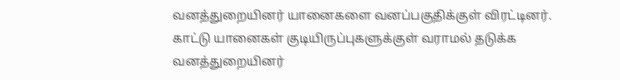வனத்துறையினர் யானைகளை வனப்பகுதிக்குள் விரட்டினர். காட்டு யானைகள் குடியிருப்புகளுக்குள் வராமல் தடுக்க வனத்துறையினர்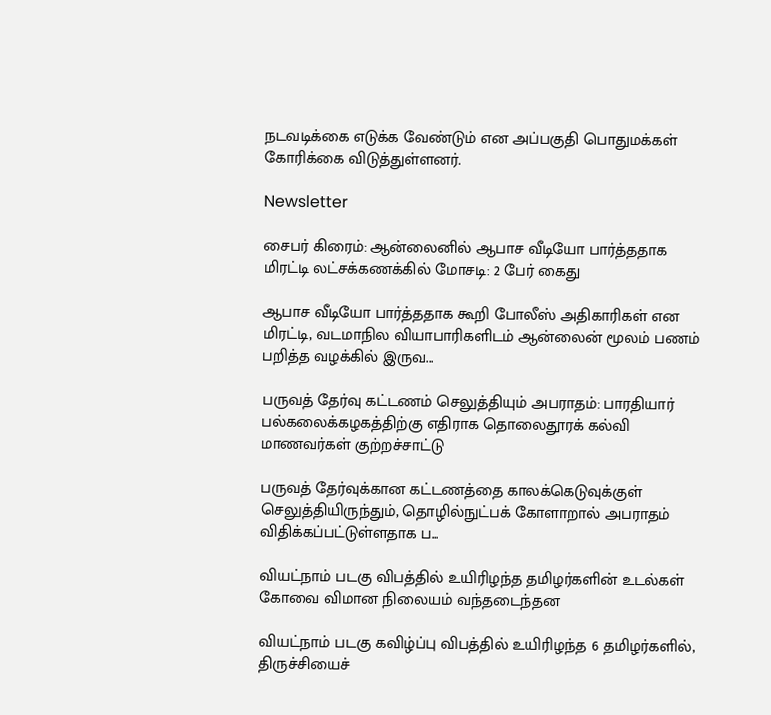நடவடிக்கை எடுக்க வேண்டும் என அப்பகுதி பொதுமக்கள் கோரிக்கை விடுத்துள்ளனர்.

Newsletter

சைபர் கிரைம்: ஆன்லைனில் ஆபாச வீடியோ பார்த்ததாக மிரட்டி லட்சக்கணக்கில் மோசடி: 2 பேர் கைது

ஆபாச வீடியோ பார்த்ததாக கூறி போலீஸ் அதிகாரிகள் என மிரட்டி, வடமாநில வியாபாரிகளிடம் ஆன்லைன் மூலம் பணம் பறித்த வழக்கில் இருவ...

பருவத் தேர்வு கட்டணம் செலுத்தியும் அபராதம்: பாரதியார் பல்கலைக்கழகத்திற்கு எதிராக தொலைதூரக் கல்வி மாணவர்கள் குற்றச்சாட்டு

பருவத் தேர்வுக்கான கட்டணத்தை காலக்கெடுவுக்குள் செலுத்தியிருந்தும், தொழில்நுட்பக் கோளாறால் அபராதம் விதிக்கப்பட்டுள்ளதாக ப...

வியட்நாம் படகு விபத்தில் உயிரிழந்த தமிழர்களின் உடல்கள் கோவை விமான நிலையம் வந்தடைந்தன

வியட்நாம் படகு கவிழ்ப்பு விபத்தில் உயிரிழந்த 6 தமிழர்களில், திருச்சியைச்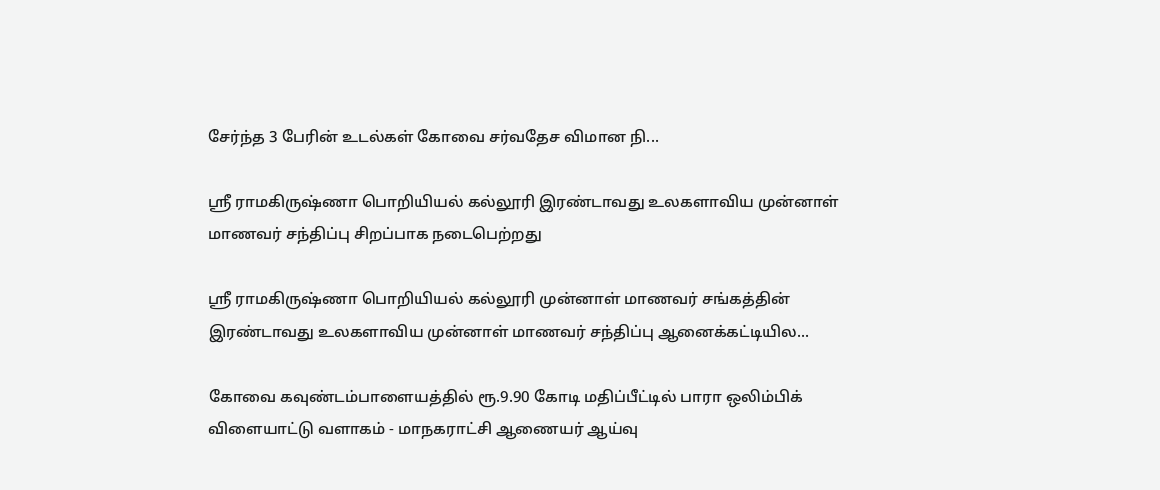சேர்ந்த 3 பேரின் உடல்கள் கோவை சர்வதேச விமான நி...

ஸ்ரீ ராமகிருஷ்ணா பொறியியல் கல்லூரி இரண்டாவது உலகளாவிய முன்னாள் மாணவர் சந்திப்பு சிறப்பாக நடைபெற்றது

ஸ்ரீ ராமகிருஷ்ணா பொறியியல் கல்லூரி முன்னாள் மாணவர் சங்கத்தின் இரண்டாவது உலகளாவிய முன்னாள் மாணவர் சந்திப்பு ஆனைக்கட்டியில...

கோவை கவுண்டம்பாளையத்தில் ரூ.9.90 கோடி மதிப்பீட்டில் பாரா ஒலிம்பிக் விளையாட்டு வளாகம் - மாநகராட்சி ஆணையர் ஆய்வு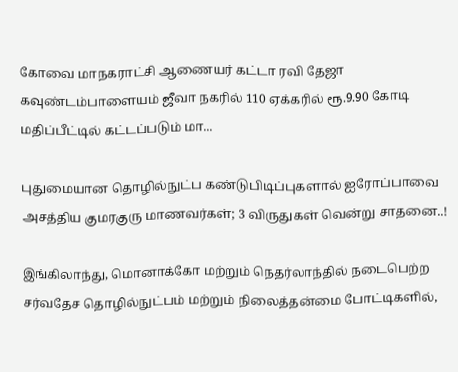கோவை மாநகராட்சி ஆணையர் கட்டா ரவி தேஜா கவுண்டம்பாளையம் ஜீவா நகரில் 110 ஏக்கரில் ரூ.9.90 கோடி மதிப்பீட்டில் கட்டப்படும் மா...

புதுமையான தொழில்நுட்ப கண்டுபிடிப்புகளால் ஐரோப்பாவை அசத்திய குமரகுரு மாணவர்கள்; 3 விருதுகள் வென்று சாதனை..!

இங்கிலாந்து, மொனாக்கோ மற்றும் நெதர்லாந்தில் நடைபெற்ற சர்வதேச தொழில்நுட்பம் மற்றும் நிலைத்தன்மை போட்டிகளில்,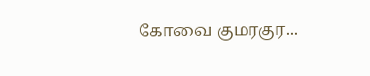கோவை குமரகுர...